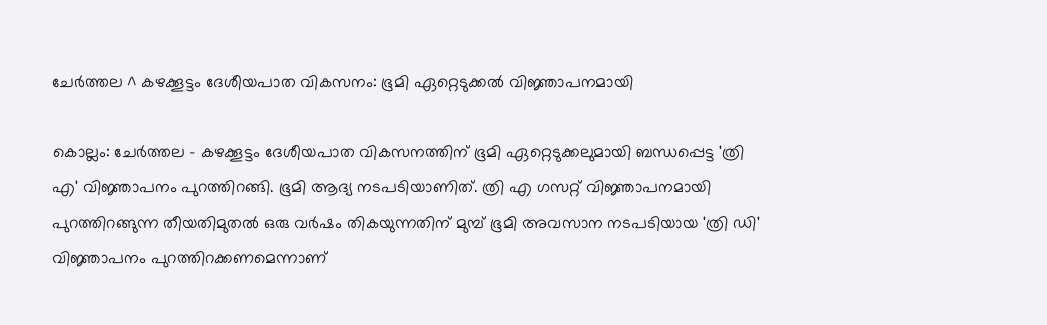ചേർത്തല ^ കഴക്കൂട്ടം ദേശീയപാത വികസനം: ഭൂമി ഏറ്റെടുക്കൽ വിജ്ഞാപനമായി

കൊല്ലം: ചേർത്തല - കഴക്കൂട്ടം ദേശീയപാത വികസനത്തിന് ഭൂമി ഏറ്റെടുക്കലുമായി ബന്ധപ്പെട്ട 'ത്രി എ' വിജ്ഞാപനം പുറത്തിറങ്ങി. ഭൂമി ആദ്യ നടപടിയാണിത്. ത്രി എ ഗസറ്റ് വിജ്ഞാപനമായി പുറത്തിറങ്ങുന്ന തീയതിമുതൽ ഒരു വർഷം തികയുന്നതിന് മുമ്പ് ഭൂമി അവസാന നടപടിയായ 'ത്രി ഡി' വിജ്ഞാപനം പുറത്തിറക്കണമെന്നാണ്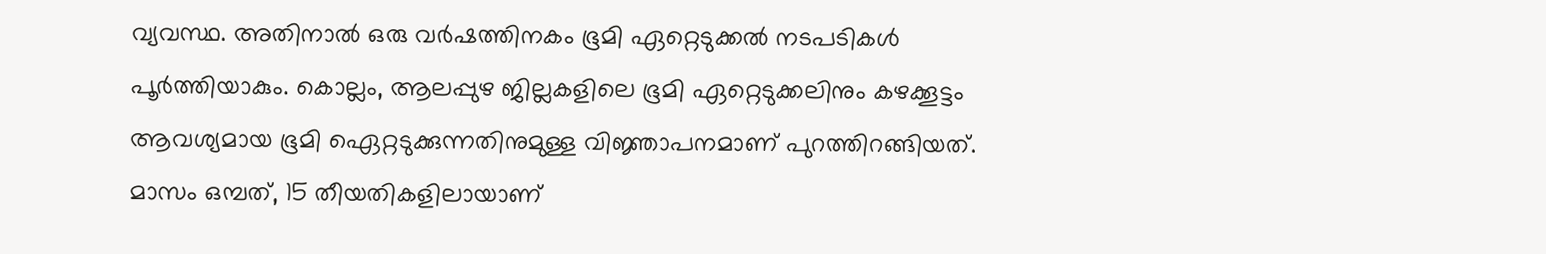വ്യവസ്ഥ. അതിനാൽ ഒരു വർഷത്തിനകം ഭൂമി ഏറ്റെടുക്കൽ നടപടികൾ പൂർത്തിയാകും. കൊല്ലം, ആലപ്പുഴ ജില്ലകളിലെ ഭൂമി ഏറ്റെടുക്കലിനും കഴക്കൂട്ടം ആവശ്യമായ ഭൂമി ഏെറ്റടുക്കുന്നതിനുമുള്ള വിജ്ഞാപനമാണ് പുറത്തിറങ്ങിയത്. മാസം ഒമ്പത്, 15 തീയതികളിലായാണ്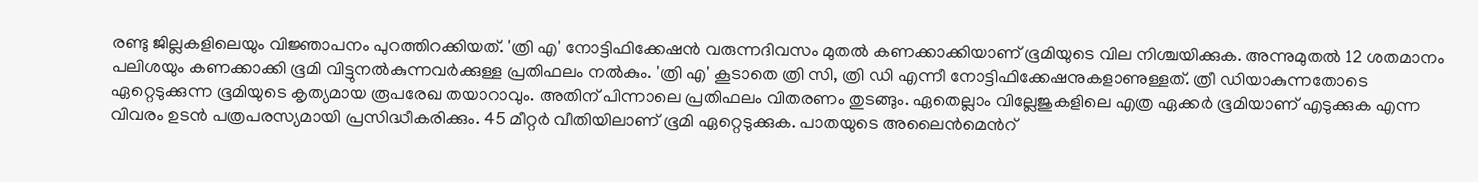രണ്ടു ജില്ലകളിലെയും വിജ്ഞാപനം പുറത്തിറക്കിയത്. 'ത്രി എ' നോട്ടിഫിക്കേഷൻ വരുന്നദിവസം മുതൽ കണക്കാക്കിയാണ് ഭൂമിയുടെ വില നിശ്ചയിക്കുക. അന്നുമുതൽ 12 ശതമാനം പലിശയും കണക്കാക്കി ഭൂമി വിട്ടുനൽകുന്നവർക്കുള്ള പ്രതിഫലം നൽകും. 'ത്രി എ' കൂടാതെ ത്രി സി, ത്രി ഡി എന്നീ നോട്ടിഫിക്കേഷനുകളാണുള്ളത്. ത്രീ ഡിയാകുന്നതോടെ ഏറ്റെടുക്കുന്ന ഭൂമിയുടെ കൃത്യമായ രൂപരേഖ തയാറാവും. അതിന് പിന്നാലെ പ്രതിഫലം വിതരണം തുടങ്ങും. ഏതെല്ലാം വില്ലേജുകളിലെ എത്ര ഏക്കർ ഭൂമിയാണ് എടുക്കുക എന്ന വിവരം ഉടൻ പത്രപരസ്യമായി പ്രസിദ്ധീകരിക്കും. 45 മീറ്റർ വീതിയിലാണ് ഭൂമി ഏറ്റെടുക്കുക. പാതയുടെ അലൈൻമെൻറ്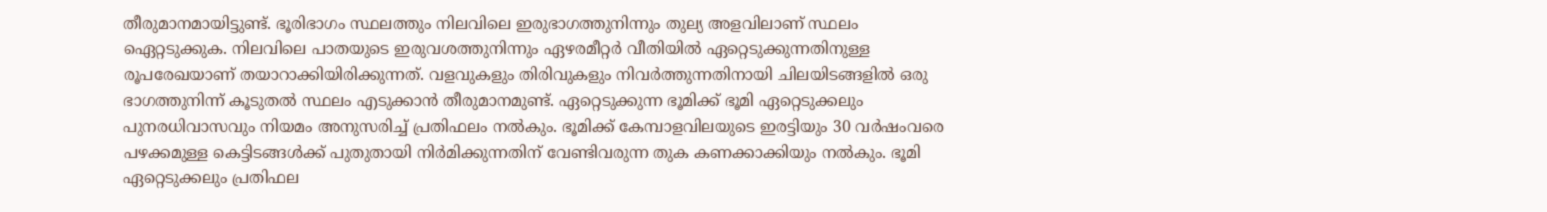തീരുമാനമായിട്ടുണ്ട്. ഭൂരിഭാഗം സ്ഥലത്തും നിലവിലെ ഇരുഭാഗത്തുനിന്നും തുല്യ അളവിലാണ് സ്ഥലം ഏെറ്റടുക്കുക. നിലവിലെ പാതയുടെ ഇരുവശത്തുനിന്നും ഏഴരമീറ്റർ വീതിയിൽ ഏറ്റെടുക്കുന്നതിനുള്ള രൂപരേഖയാണ് തയാറാക്കിയിരിക്കുന്നത്. വളവുകളും തിരിവുകളും നിവർത്തുന്നതിനായി ചിലയിടങ്ങളിൽ ഒരു ഭാഗത്തുനിന്ന് കൂടുതൽ സ്ഥലം എടുക്കാൻ തീരുമാനമുണ്ട്. ഏറ്റെടുക്കുന്ന ഭൂമിക്ക് ഭൂമി ഏറ്റെടുക്കലും പുനരധിവാസവും നിയമം അനുസരിച്ച് പ്രതിഫലം നൽകും. ഭൂമിക്ക് കേമ്പാളവിലയുടെ ഇരട്ടിയും 30 വർഷംവരെ പഴക്കമുള്ള കെട്ടിടങ്ങൾക്ക് പുതുതായി നിർമിക്കുന്നതിന് വേണ്ടിവരുന്ന തുക കണക്കാക്കിയും നൽകും. ഭൂമി ഏറ്റെടുക്കലും പ്രതിഫല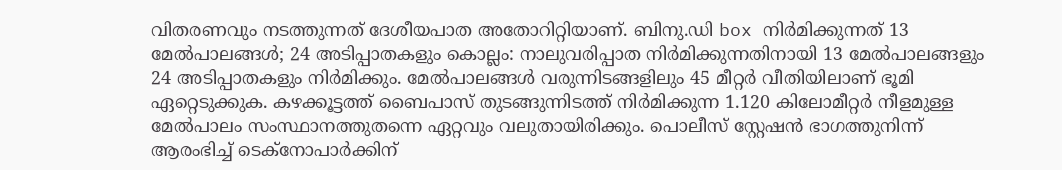വിതരണവും നടത്തുന്നത് ദേശീയപാത അതോറിറ്റിയാണ്. ബിനു.ഡി box നിർമിക്കുന്നത് 13 മേൽപാലങ്ങൾ; 24 അടിപ്പാതകളും കൊല്ലം: നാലുവരിപ്പാത നിർമിക്കുന്നതിനായി 13 മേൽപാലങ്ങളും 24 അടിപ്പാതകളും നിർമിക്കും. മേൽപാലങ്ങൾ വരുന്നിടങ്ങളിലും 45 മീറ്റർ വീതിയിലാണ് ഭൂമി ഏറ്റെടുക്കുക. കഴക്കൂട്ടത്ത് ബൈപാസ് തുടങ്ങുന്നിടത്ത് നിർമിക്കുന്ന 1.120 കിലോമീറ്റർ നീളമുള്ള മേൽപാലം സംസ്ഥാനത്തുതന്നെ ഏറ്റവും വലുതായിരിക്കും. പൊലീസ് സ്റ്റേഷൻ ഭാഗത്തുനിന്ന് ആരംഭിച്ച് ടെക്നോപാർക്കിന്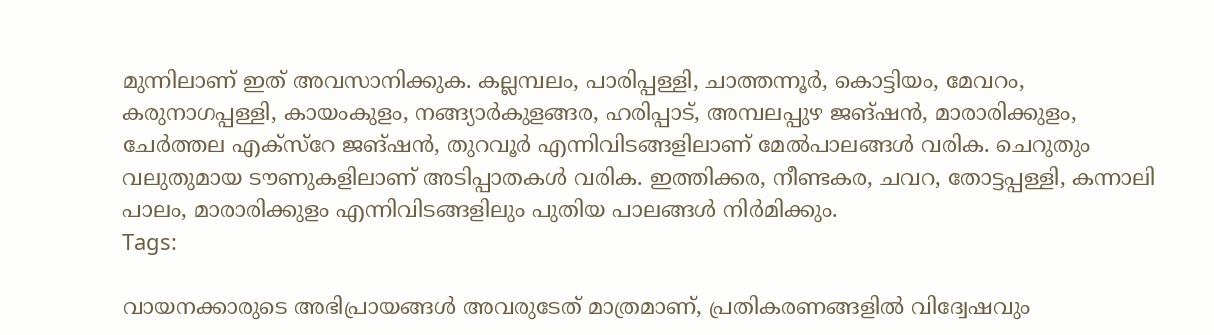മുന്നിലാണ് ഇത് അവസാനിക്കുക. കല്ലമ്പലം, പാരിപ്പള്ളി, ചാത്തന്നൂർ, കൊട്ടിയം, മേവറം, കരുനാഗപ്പള്ളി, കായംകുളം, നങ്ങ്യാർകുളങ്ങര, ഹരിപ്പാട്, അമ്പലപ്പുഴ ജങ്ഷൻ, മാരാരിക്കുളം, ചേർത്തല എക്സ്റേ ജങ്ഷൻ, തുറവൂർ എന്നിവിടങ്ങളിലാണ് മേൽപാലങ്ങൾ വരിക. ചെറുതും വലുതുമായ ടൗണുകളിലാണ് അടിപ്പാതകൾ വരിക. ഇത്തിക്കര, നീണ്ടകര, ചവറ, തോട്ടപ്പള്ളി, കന്നാലി പാലം, മാരാരിക്കുളം എന്നിവിടങ്ങളിലും പുതിയ പാലങ്ങൾ നിർമിക്കും.
Tags:

വായനക്കാരുടെ അഭിപ്രായങ്ങള്‍ അവരുടേത് മാത്രമാണ്, പ്രതികരണങ്ങളിൽ വിദ്വേഷവും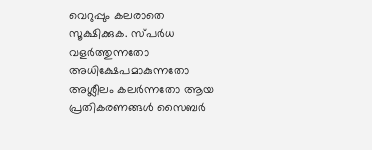വെറുപ്പും കലരാതെ സൂക്ഷിക്കുക. സ്പർധ വളർത്തുന്നതോ അധിക്ഷേപമാകുന്നതോ അശ്ലീലം കലർന്നതോ ആയ പ്രതികരണങ്ങൾ സൈബർ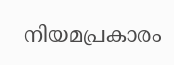നിയമപ്രകാരം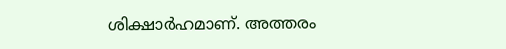ശിക്ഷാർഹമാണ്. അത്തരം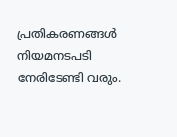പ്രതികരണങ്ങൾ നിയമനടപടി നേരിടേണ്ടി വരും.